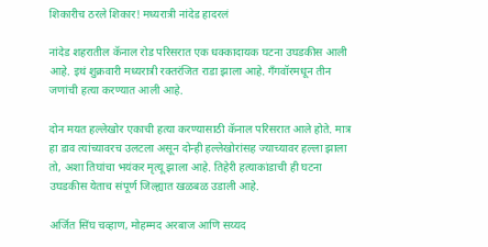शिकारीच ठरले शिकार! मध्यरात्री नांदेड हादरलं

नांदेड शहरातील कॅनाल रोड परिसरात एक धक्कादायक घटना उघडकीस आली आहे. इथं शुक्रवारी मध्यरात्री रक्तरंजित राडा झाला आहे. गँगवॉरमधून तीन जणांची हत्या करण्यात आली आहे.

दोन मयत हल्लेखोर एकाची हत्या करण्यासाठी कॅनाल परिसरात आले होते. मात्र हा डाव त्यांच्यावरच उलटला असून दोन्ही हल्लेखोरांसह ज्याच्यावर हल्ला झाला तो, अशा तिघांचा भयंकर मृत्यू झाला आहे. तिहेरी हत्याकांडाची ही घटना उघडकीस येताच संपूर्ण जिल्ह्यात खळबळ उडाली आहे.

अर्जित सिंघ चव्हाण, मोहम्मद अरबाज आणि सय्यद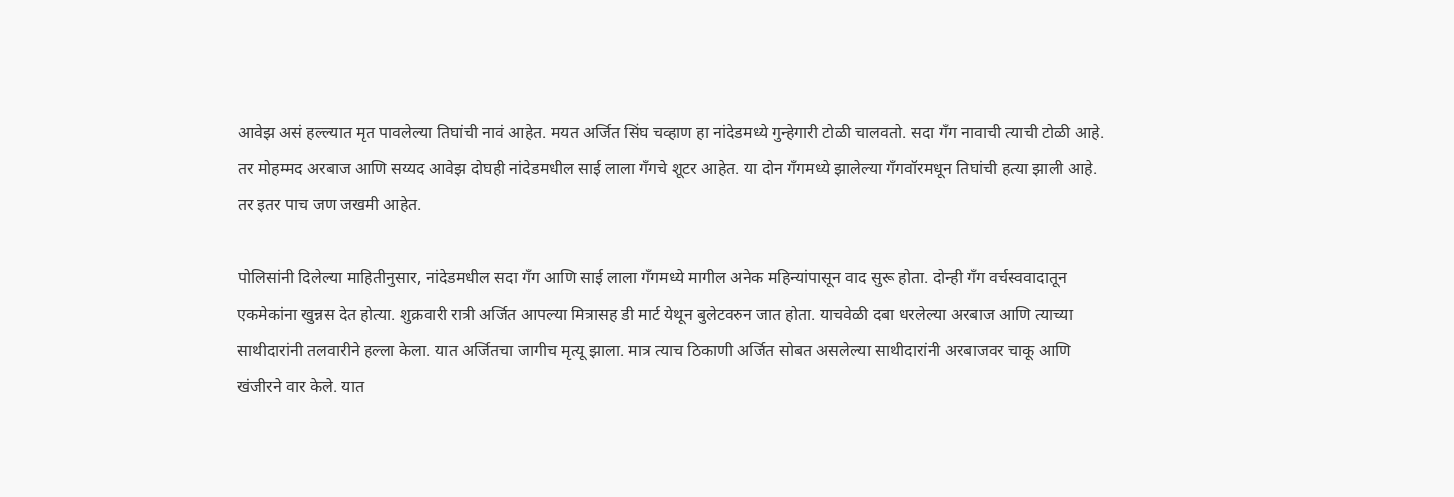आवेझ असं हल्ल्यात मृत पावलेल्या तिघांची नावं आहेत. मयत अर्जित सिंघ चव्हाण हा नांदेडमध्ये गुन्हेगारी टोळी चालवतो. सदा गँग नावाची त्याची टोळी आहे. तर मोहम्मद अरबाज आणि सय्यद आवेझ दोघही नांदेडमधील साई लाला गँगचे शूटर आहेत. या दोन गँगमध्ये झालेल्या गँगवॉरमधून तिघांची हत्या झाली आहे. तर इतर पाच जण जखमी आहेत.

पोलिसांनी दिलेल्या माहितीनुसार, नांदेडमधील सदा गँग आणि साई लाला गँगमध्ये मागील अनेक महिन्यांपासून वाद सुरू होता. दोन्ही गँग वर्चस्ववादातून एकमेकांना खुन्नस देत होत्या. शुक्रवारी रात्री अर्जित आपल्या मित्रासह डी मार्ट येथून बुलेटवरुन जात होता. याचवेळी दबा धरलेल्या अरबाज आणि त्याच्या साथीदारांनी तलवारीने हल्ला केला. यात अर्जितचा जागीच मृत्यू झाला. मात्र त्याच ठिकाणी अर्जित सोबत असलेल्या साथीदारांनी अरबाजवर चाकू आणि खंजीरने वार केले. यात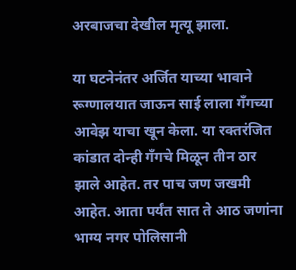अरबाजचा देखील मृत्यू झाला.

या घटनेनंतर अर्जित याच्या भावाने रूग्णालयात जाऊन साई लाला गँगच्या आवेझ याचा खून केला. या रक्तरंजित कांडात दोन्ही गँगचे मिळून तीन ठार झाले आहेत. तर पाच जण जखमी आहेत. आता पर्यंत सात ते आठ जणांना भाग्य नगर पोलिसानी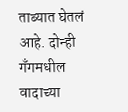ताब्यात घेतलं आहे. दोन्ही गँगमधील वादाच्या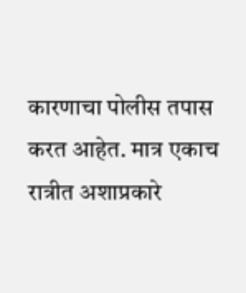कारणाचा पोलीस तपास करत आहेत. मात्र एकाच रात्रीत अशाप्रकारे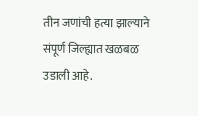तीन जणांची हत्या झाल्याने संपूर्ण जिल्ह्यात खळबळ उडाली आहे.